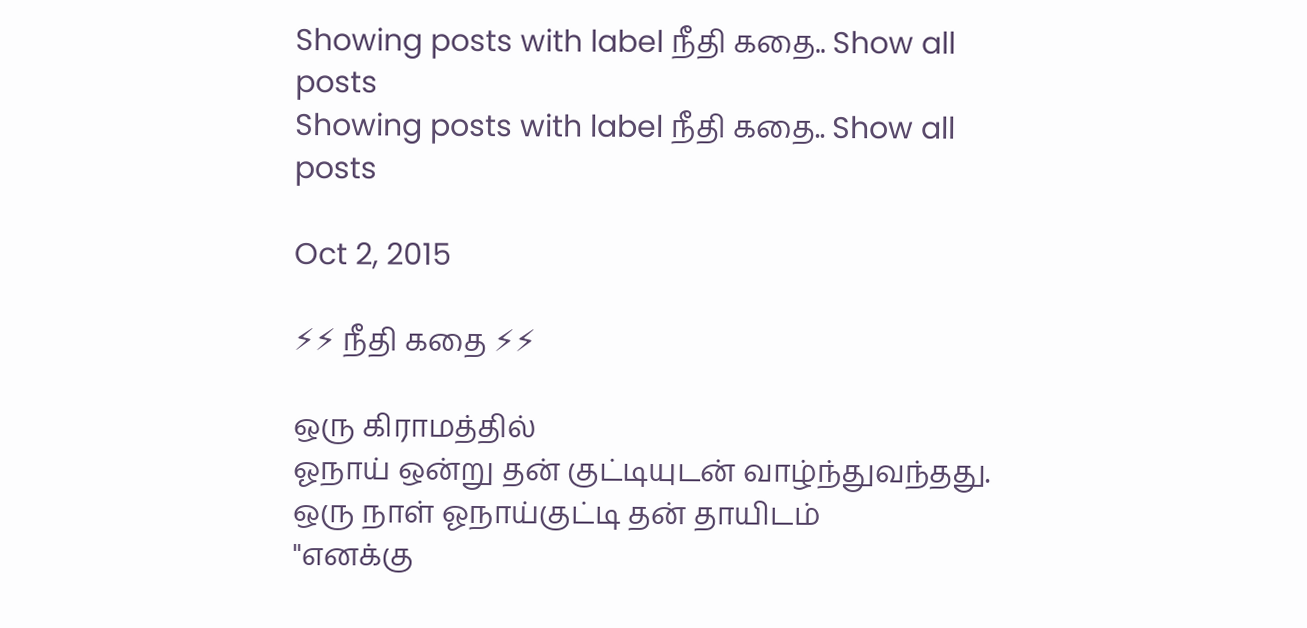Showing posts with label நீதி கதை.. Show all posts
Showing posts with label நீதி கதை.. Show all posts

Oct 2, 2015

⚡⚡ நீதி கதை ⚡⚡

ஒரு கிராமத்தில்
ஓநாய் ஒன்று தன் குட்டியுடன் வாழ்ந்துவந்தது.
ஒரு நாள் ஓநாய்குட்டி தன் தாயிடம்
"எனக்கு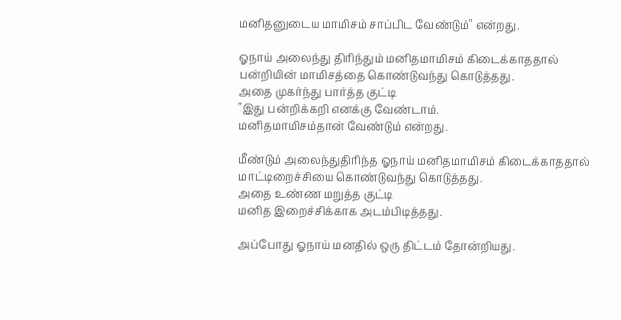மனிதனுடைய மாமிசம் சாப்பிட வேண்டும்" என்றது.

ஓநாய் அலைந்து திரிந்தும் மனிதமாமிசம் கிடைக்காததால் பன்றியின் மாமிசத்தை கொண்டுவந்து கொடுத்தது.
அதை முகர்ந்து பார்த்த குட்டி
"இது பன்றிக்கறி எனக்கு வேண்டாம்.
மனிதமாமிசம்தான் வேண்டும் என்றது.

மீண்டும் அலைந்துதிரிந்த ஓநாய் மனிதமாமிசம் கிடைக்காததால் மாட்டிறைச்சியை கொண்டுவந்து கொடுத்தது.
அதை உண்ண மறுத்த குட்டி
மனித இறைச்சிக்காக அடம்பிடித்தது.

அப்போது ஓநாய் மனதில் ஒரு திட்டம் தோன்றியது.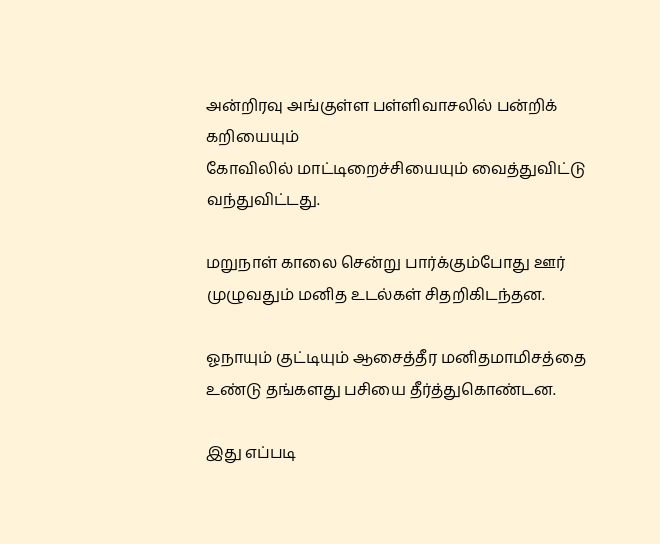அன்றிரவு அங்குள்ள பள்ளிவாசலில் பன்றிக் கறியையும்
கோவிலில் மாட்டிறைச்சியையும் வைத்துவிட்டு வந்துவிட்டது.

மறுநாள் காலை சென்று பார்க்கும்போது ஊர் முழுவதும் மனித உடல்கள் சிதறிகிடந்தன.

ஓநாயும் குட்டியும் ஆசைத்தீர மனிதமாமிசத்தை உண்டு தங்களது பசியை தீர்த்துகொண்டன.

இது எப்படி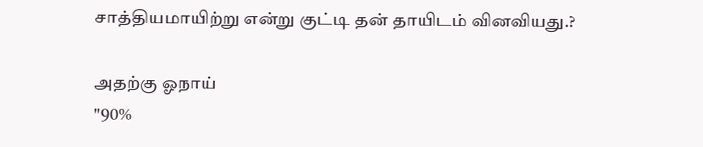சாத்தியமாயிற்று என்று குட்டி தன் தாயிடம் வினவியது.?

அதற்கு ஓநாய்
"90%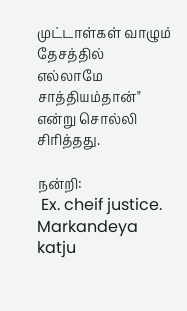முட்டாள்கள் வாழும் தேசத்தில் எல்லாமே சாத்தியம்தான்"
என்று சொல்லி சிரித்தது.

நன்றி:
 Ex. cheif justice.
Markandeya katju